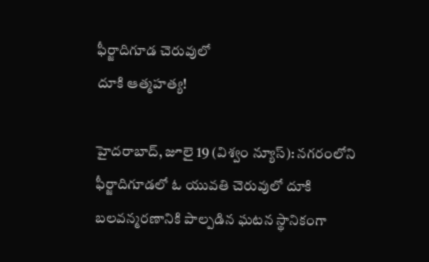ఫీర్జాదిగూడ చెరువులో
దూకి ఆత్మహత్య!

హైదరాబాద్, జూలై 19 (విశ్వం న్యూస్): నగరంలోని ఫీర్జాదిగూడలో ఓ యువతి చెరువులో దూకి బలవన్మరణానికి పాల్పడిన ఘటన స్థానికంగా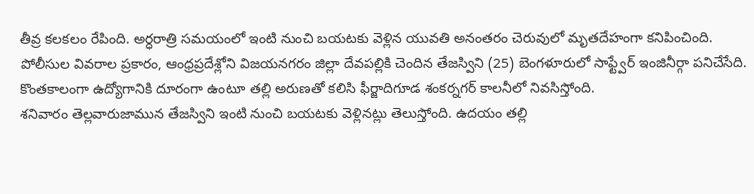తీవ్ర కలకలం రేపింది. అర్ధరాత్రి సమయంలో ఇంటి నుంచి బయటకు వెళ్లిన యువతి అనంతరం చెరువులో మృతదేహంగా కనిపించింది.
పోలీసుల వివరాల ప్రకారం, ఆంధ్రప్రదేశ్లోని విజయనగరం జిల్లా దేవపల్లికి చెందిన తేజస్విని (25) బెంగళూరులో సాఫ్ట్వేర్ ఇంజినీర్గా పనిచేసేది. కొంతకాలంగా ఉద్యోగానికి దూరంగా ఉంటూ తల్లి అరుణతో కలిసి ఫీర్జాదిగూడ శంకర్నగర్ కాలనీలో నివసిస్తోంది.
శనివారం తెల్లవారుజామున తేజస్విని ఇంటి నుంచి బయటకు వెళ్లినట్లు తెలుస్తోంది. ఉదయం తల్లి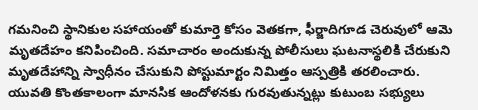గమనించి స్థానికుల సహాయంతో కుమార్తె కోసం వెతకగా, ఫీర్జాదిగూడ చెరువులో ఆమె మృతదేహం కనిపించింది. సమాచారం అందుకున్న పోలీసులు ఘటనాస్థలికి చేరుకుని మృతదేహాన్ని స్వాధీనం చేసుకుని పోస్టుమార్టం నిమిత్తం ఆస్పత్రికి తరలించారు.
యువతి కొంతకాలంగా మానసిక ఆందోళనకు గురవుతున్నట్లు కుటుంబ సభ్యులు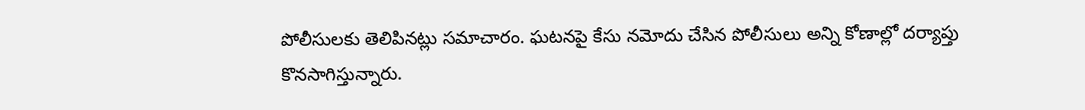పోలీసులకు తెలిపినట్లు సమాచారం. ఘటనపై కేసు నమోదు చేసిన పోలీసులు అన్ని కోణాల్లో దర్యాప్తు కొనసాగిస్తున్నారు.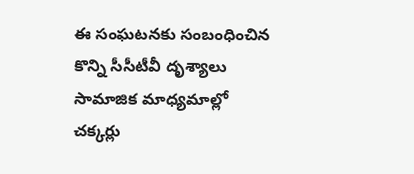ఈ సంఘటనకు సంబంధించిన కొన్ని సీసీటీవీ దృశ్యాలు సామాజిక మాధ్యమాల్లో చక్కర్లు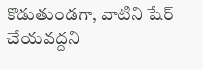కొడుతుండగా, వాటిని షేర్ చేయవద్దని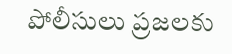పోలీసులు ప్రజలకు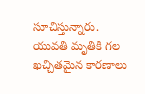సూచిస్తున్నారు. యువతి మృతికి గల ఖచ్చితమైన కారణాలు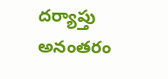దర్యాప్తు అనంతరం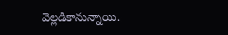వెల్లడికానున్నాయి.